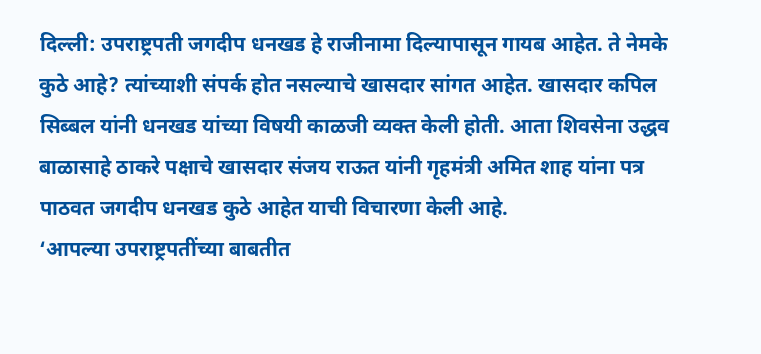दिल्ली: उपराष्ट्रपती जगदीप धनखड हे राजीनामा दिल्यापासून गायब आहेत. ते नेमके कुठे आहे? त्यांच्याशी संपर्क होत नसल्याचे खासदार सांगत आहेत. खासदार कपिल सिब्बल यांनी धनखड यांच्या विषयी काळजी व्यक्त केली होती. आता शिवसेना उद्धव बाळासाहे ठाकरे पक्षाचे खासदार संजय राऊत यांनी गृहमंत्री अमित शाह यांना पत्र पाठवत जगदीप धनखड कुठे आहेत याची विचारणा केली आहे.
‘आपल्या उपराष्ट्रपतींच्या बाबतीत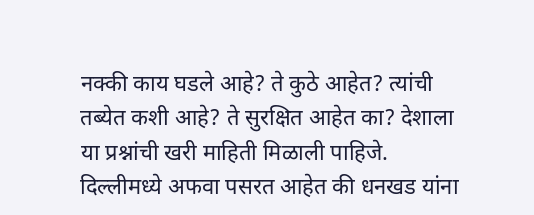नक्की काय घडले आहे? ते कुठे आहेत? त्यांची तब्येत कशी आहे? ते सुरक्षित आहेत का? देशाला या प्रश्नांची खरी माहिती मिळाली पाहिजे. दिल्लीमध्ये अफवा पसरत आहेत की धनखड यांना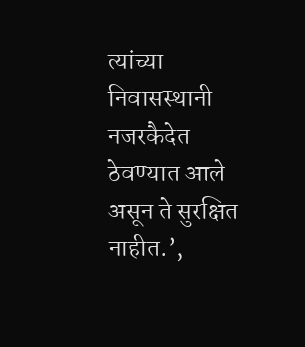त्यांच्या निवासस्थानी नजरकैदेत ठेवण्यात आले असून ते सुरक्षित नाहीत.’,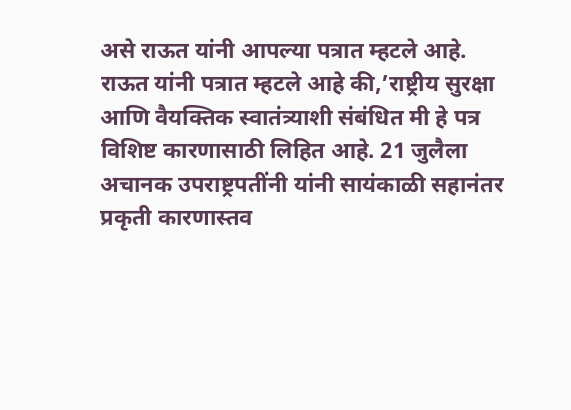असे राऊत यांनी आपल्या पत्रात म्हटले आहे.
राऊत यांनी पत्रात म्हटले आहे की,’राष्ट्रीय सुरक्षा आणि वैयक्तिक स्वातंत्र्याशी संबंधित मी हे पत्र विशिष्ट कारणासाठी लिहित आहे. 21 जुलैला अचानक उपराष्ट्रपतींनी यांनी सायंकाळी सहानंतर प्रकृती कारणास्तव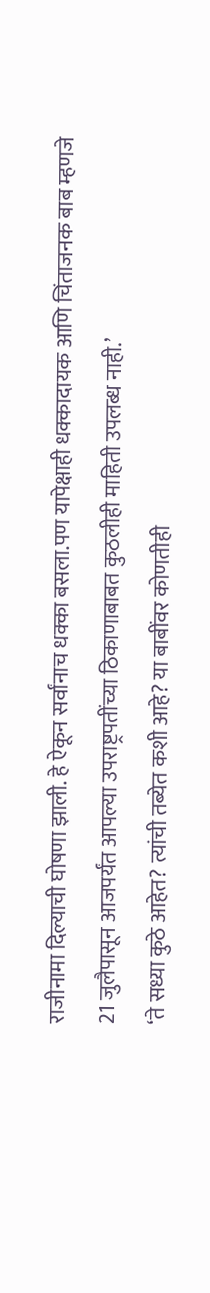राजीनामा दिल्याची घोषणा झाली. हे ऐकून सर्वांनाच धक्का बसला.पण यापेक्षाही धक्कादायक आणि चिंताजनक बाब म्हणजे 21 जुलैपासून आजपर्यंत आपल्या उपराष्ट्रपतींच्या ठिकाणाबाबत कुठलीही माहिती उपलब्ध नाही.’
‘ते सध्या कुठे आहेत? त्यांची तब्येत कशी आहे? या बाबींवर कोणतीही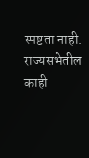स्पष्टता नाही. राज्यसभेतील काही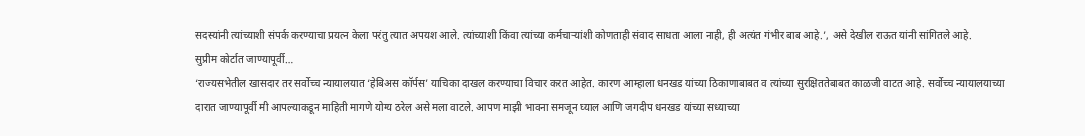सदस्यांनी त्यांच्याशी संपर्क करण्याचा प्रयत्न केला परंतु त्यात अपयश आले. त्यांच्याशी किंवा त्यांच्या कर्मचाऱ्यांशी कोणताही संवाद साधता आला नाही, ही अत्यंत गंभीर बाब आहे.’, असे देखील राऊत यांनी सांगितले आहे.
सुप्रीम कोर्टात जाण्यापूर्वी…
‘राज्यसभेतील खासदार तर सर्वोच्च न्यायालयात ‘हेबिअस कॉर्पस’ याचिका दाखल करण्याचा विचार करत आहेत. कारण आम्हाला धनखड यांच्या ठिकाणाबाबत व त्यांच्या सुरक्षिततेबाबत काळजी वाटत आहे. सर्वोच्च न्यायालयाच्या दारात जाण्यापूर्वी मी आपल्याकडून माहिती मागणे योग्य ठरेल असे मला वाटले. आपण माझी भावना समजून घ्याल आणि जगदीप धनखड यांच्या सध्याच्या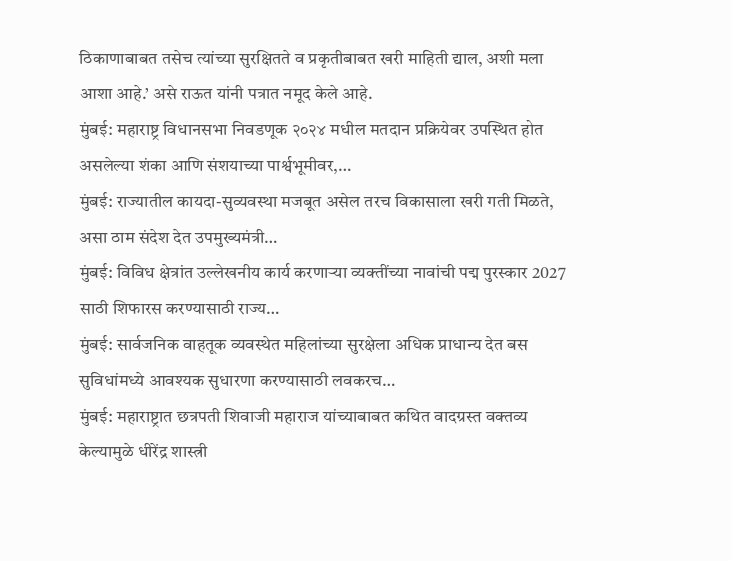ठिकाणाबाबत तसेच त्यांच्या सुरक्षितते व प्रकृतीबाबत खरी माहिती द्याल, अशी मला आशा आहे.’ असे राऊत यांनी पत्रात नमूद केले आहे.
मुंबई: महाराष्ट्र विधानसभा निवडणूक २०२४ मधील मतदान प्रक्रियेवर उपस्थित होत असलेल्या शंका आणि संशयाच्या पार्श्वभूमीवर,…
मुंबई: राज्यातील कायदा-सुव्यवस्था मजबूत असेल तरच विकासाला खरी गती मिळते, असा ठाम संदेश देत उपमुख्यमंत्री…
मुंबई: विविध क्षेत्रांत उल्लेखनीय कार्य करणाऱ्या व्यक्तींच्या नावांची पद्म पुरस्कार 2027 साठी शिफारस करण्यासाठी राज्य…
मुंबई: सार्वजनिक वाहतूक व्यवस्थेत महिलांच्या सुरक्षेला अधिक प्राधान्य देत बस सुविधांमध्ये आवश्यक सुधारणा करण्यासाठी लवकरच…
मुंबई: महाराष्ट्रात छत्रपती शिवाजी महाराज यांच्याबाबत कथित वादग्रस्त वक्तव्य केल्यामुळे धीरेंद्र शास्त्री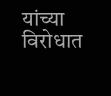यांच्या विरोधात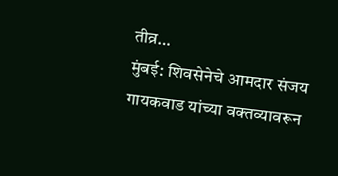तीव्र…
मुंबई: शिवसेनेचे आमदार संजय गायकवाड यांच्या वक्तव्यावरून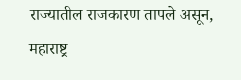राज्यातील राजकारण तापले असून, महाराष्ट्र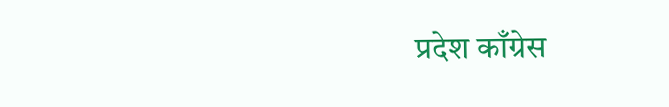प्रदेश काँग्रेस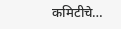कमिटीचे…